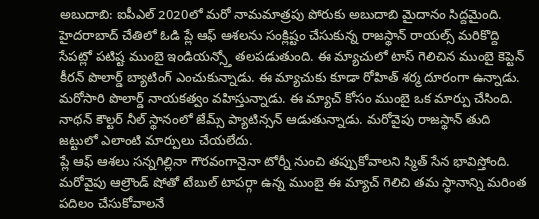అబుదాబి: ఐపీఎల్ 2020లో మరో నామమాత్రపు పోరుకు అబుదాబి మైదానం సిద్దమైంది. హైదరాబాద్ చేతిలో ఓడి ప్లే ఆఫ్ ఆశలను సంక్లిష్టం చేసుకున్న రాజస్థాన్ రాయల్స్ మరికొద్ది సేపట్లో పటిష్ట ముంబై ఇండియన్స్తో తలపడుతుంది. ఈ మ్యాచులో టాస్ గెలిచిన ముంబై కెప్టెన్ కీరన్ పొలార్డ్ బ్యాటింగ్ ఎంచుకున్నాడు. ఈ మ్యాచుకు కూడా రోహిత్ శర్మ దూరంగా ఉన్నాడు. మరోసారి పొలార్డ్ నాయకత్వం వహిస్తున్నాడు. ఈ మ్యాచ్ కోసం ముంబై ఒక మార్పు చేసింది. నాథన్ కౌల్టర్ నీల్ స్థానంలో జేమ్స్ ప్యాటిన్సన్ ఆడుతున్నాడు. మరోవైపు రాజస్థాన్ తుది జట్టులో ఎలాంటి మార్పులు చేయలేదు.
ప్లే ఆఫ్ ఆశలు సన్నగిల్లినా గౌరవంగానైనా టోర్నీ నుంచి తప్పుకోవాలని స్మిత్ సేన భావిస్తోంది. మరోవైపు ఆల్రౌండ్ షోతో టేబుల్ టాపర్గా ఉన్న ముంబై ఈ మ్యాచ్ గెలిచి తమ స్థానాన్ని మరింత పదిలం చేసుకోవాలనే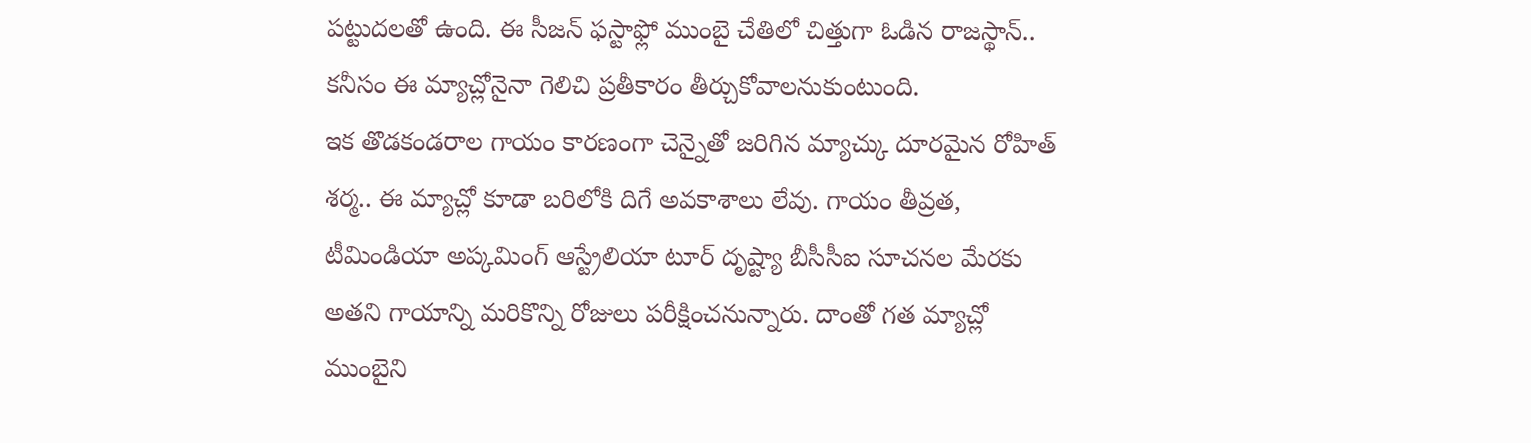పట్టుదలతో ఉంది. ఈ సీజన్ ఫస్టాఫ్లో ముంబై చేతిలో చిత్తుగా ఓడిన రాజస్థాన్.. కనీసం ఈ మ్యాచ్లోనైనా గెలిచి ప్రతీకారం తీర్చుకోవాలనుకుంటుంది.
ఇక తొడకండరాల గాయం కారణంగా చెన్నైతో జరిగిన మ్యాచ్కు దూరమైన రోహిత్ శర్మ.. ఈ మ్యాచ్లో కూడా బరిలోకి దిగే అవకాశాలు లేవు. గాయం తీవ్రత, టీమిండియా అప్కమింగ్ ఆస్ట్రేలియా టూర్ దృష్ట్యా బీసీసీఐ సూచనల మేరకు అతని గాయాన్ని మరికొన్ని రోజులు పరీక్షించనున్నారు. దాంతో గత మ్యాచ్లో ముంబైని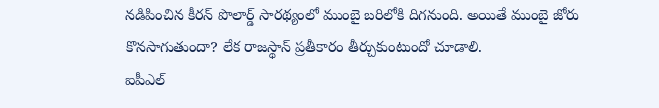నడిపించిన కీరన్ పొలార్డ్ సారథ్యంలో ముంబై బరిలోకి దిగనుంది. అయితే ముంబై జోరు కొనసాగుతుందా? లేక రాజస్థాన్ ప్రతీకారం తీర్చుకుంటుందో చూడాలి.
ఐపీఎల్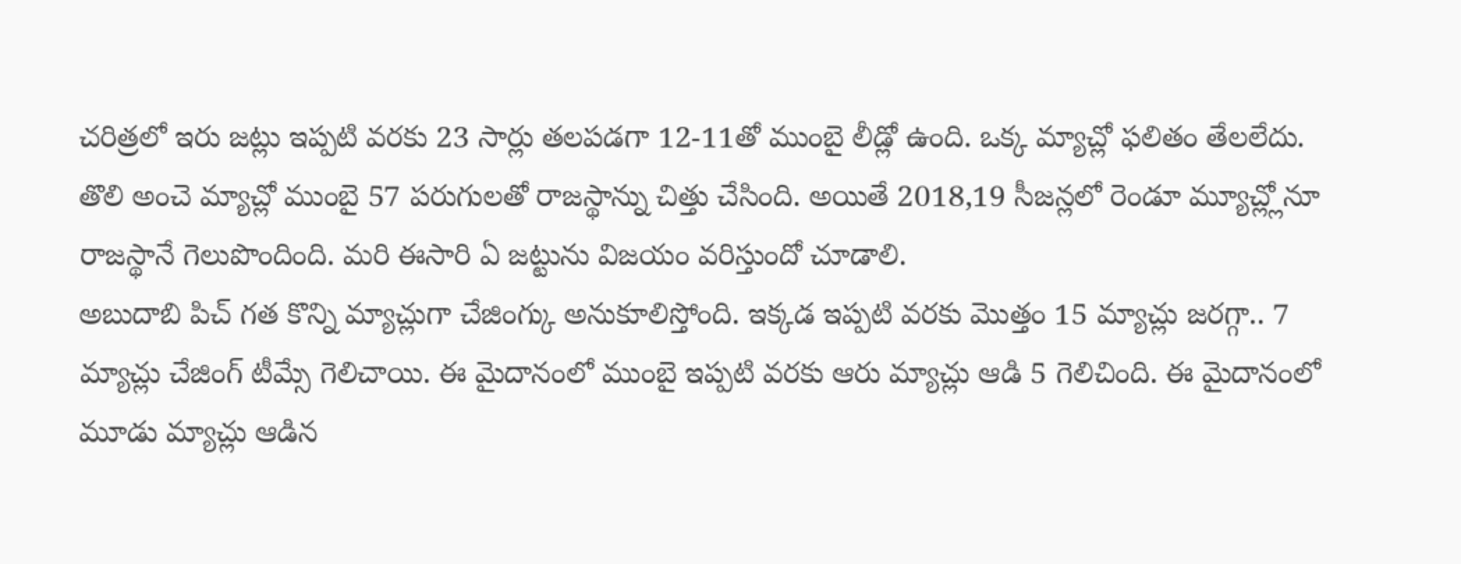చరిత్రలో ఇరు జట్లు ఇప్పటి వరకు 23 సార్లు తలపడగా 12-11తో ముంబై లీడ్లో ఉంది. ఒక్క మ్యాచ్లో ఫలితం తేలలేదు. తొలి అంచె మ్యాచ్లో ముంబై 57 పరుగులతో రాజస్థాన్ను చిత్తు చేసింది. అయితే 2018,19 సీజన్లలో రెండూ మ్యూచ్ల్లోనూ రాజస్థానే గెలుపొందింది. మరి ఈసారి ఏ జట్టును విజయం వరిస్తుందో చూడాలి.
అబుదాబి పిచ్ గత కొన్ని మ్యాచ్లుగా చేజింగ్కు అనుకూలిస్తోంది. ఇక్కడ ఇప్పటి వరకు మొత్తం 15 మ్యాచ్లు జరగ్గా.. 7 మ్యాచ్లు చేజింగ్ టీమ్సే గెలిచాయి. ఈ మైదానంలో ముంబై ఇప్పటి వరకు ఆరు మ్యాచ్లు ఆడి 5 గెలిచింది. ఈ మైదానంలో మూడు మ్యాచ్లు ఆడిన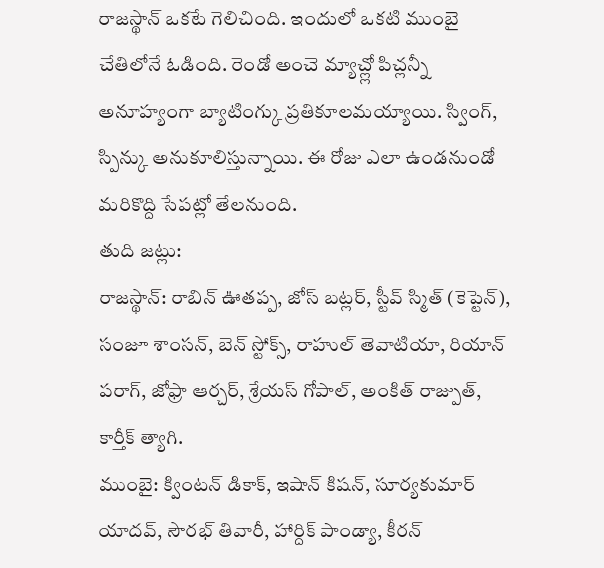రాజస్థాన్ ఒకటే గెలిచింది. ఇందులో ఒకటి ముంబై చేతిలోనే ఓడింది. రెండో అంచె మ్యాచ్ల్లో పిచ్లన్నీ అనూహ్యంగా బ్యాటింగ్కు ప్రతికూలమయ్యాయి. స్వింగ్, స్పిన్కు అనుకూలిస్తున్నాయి. ఈ రోజు ఎలా ఉండనుండో మరికొద్ది సేపట్లో తేలనుంది.
తుది జట్లు:
రాజస్థాన్: రాబిన్ ఊతప్ప, జోస్ బట్లర్, స్టీవ్ స్మిత్ (కెప్టెన్), సంజూ శాంసన్, బెన్ స్టోక్స్, రాహుల్ తెవాటియా, రియాన్ పరాగ్, జోఫ్రా ఆర్చర్, శ్రేయస్ గోపాల్, అంకిత్ రాజ్పుత్, కార్తీక్ త్యాగి.
ముంబై: క్వింటన్ డికాక్, ఇషాన్ కిషన్, సూర్యకుమార్ యాదవ్, సౌరభ్ తివారీ, హార్దిక్ పాండ్యా, కీరన్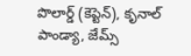పొలార్డ్ (కెప్టెన్), కృనాల్ పాండ్యా, జేమ్స్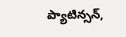ప్యాటిన్సన్,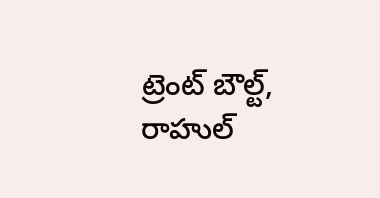ట్రెంట్ బౌల్ట్, రాహుల్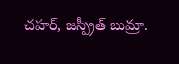చహర్, జస్ప్రీత్ బుమ్రా.